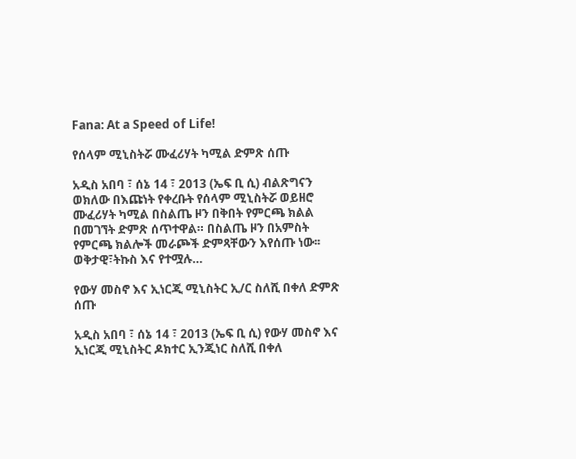Fana: At a Speed of Life!

የሰላም ሚኒስትሯ ሙፈሪሃት ካሚል ድምጽ ሰጡ

አዲስ አበባ ፣ ሰኔ 14 ፣ 2013 (ኤፍ ቢ ሲ) ብልጽግናን ወክለው በእጩነት የቀረቡት የሰላም ሚኒስትሯ ወይዘሮ ሙፈሪሃት ካሚል በስልጤ ዞን በቅበት የምርጫ ክልል በመገኘት ድምጽ ሰጥተዋል። በስልጤ ዞን በአምስት የምርጫ ክልሎች መራጮች ድምጻቸውን እየሰጡ ነው፡፡ ወቅታዊ፣ትኩስ እና የተሟሉ…

የውሃ መስኖ እና ኢነርጂ ሚኒስትር ኢ/ር ስለሺ በቀለ ድምጽ ሰጡ

አዲስ አበባ ፣ ሰኔ 14 ፣ 2013 (ኤፍ ቢ ሲ) የውሃ መስኖ እና ኢነርጂ ሚኒስትር ዶክተር ኢንጂነር ስለሺ በቀለ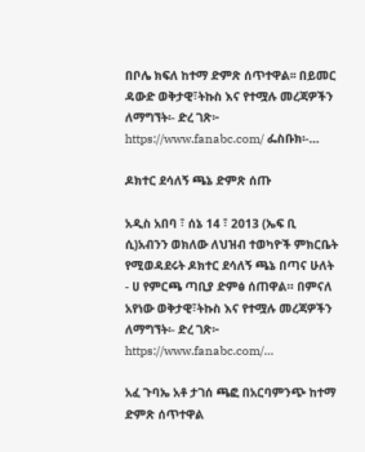በቦሌ ክፍለ ከተማ ድምጽ ሰጥተዋል፡፡ በይመር ዳውድ ወቅታዊ፣ትኩስ እና የተሟሉ መረጃዎችን ለማግኘት፡- ድረ ገጽ፦ https://www.fanabc.com/ ፌስቡክ፡-…

ዶክተር ደሳለኝ ጫኔ ድምጽ ሰጡ

አዲስ አበባ ፣ ሰኔ 14 ፣ 2013 (ኤፍ ቢ ሲ)አብንን ወክለው ለህዝብ ተወካዮች ምክርቤት የሚወዳደሩት ዶክተር ደሳለኝ ጫኔ በጣና ሁለት - ሀ የምርጫ ጣቢያ ድምፅ ሰጠዋል። በምናለ አየነው ወቅታዊ፣ትኩስ እና የተሟሉ መረጃዎችን ለማግኘት፡- ድረ ገጽ፦ https://www.fanabc.com/…

አፈ ጉባኤ አቶ ታገሰ ጫፎ በአርባምንጭ ከተማ ድምጽ ሰጥተዋል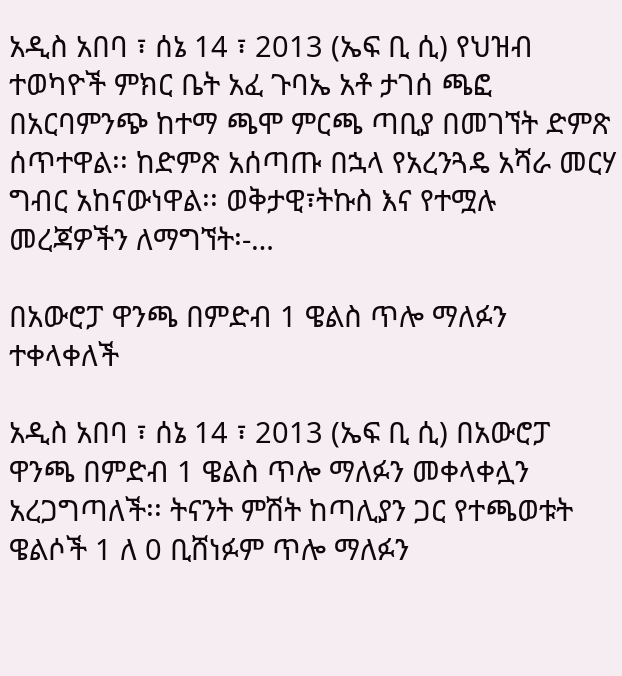አዲስ አበባ ፣ ሰኔ 14 ፣ 2013 (ኤፍ ቢ ሲ) የህዝብ ተወካዮች ምክር ቤት አፈ ጉባኤ አቶ ታገሰ ጫፎ በአርባምንጭ ከተማ ጫሞ ምርጫ ጣቢያ በመገኘት ድምጽ ሰጥተዋል፡፡ ከድምጽ አሰጣጡ በኋላ የአረንጓዴ አሻራ መርሃ ግብር አከናውነዋል፡፡ ወቅታዊ፣ትኩስ እና የተሟሉ መረጃዎችን ለማግኘት፡-…

በአውሮፓ ዋንጫ በምድብ 1 ዌልስ ጥሎ ማለፉን ተቀላቀለች

አዲስ አበባ ፣ ሰኔ 14 ፣ 2013 (ኤፍ ቢ ሲ) በአውሮፓ ዋንጫ በምድብ 1 ዌልስ ጥሎ ማለፉን መቀላቀሏን አረጋግጣለች፡፡ ትናንት ምሽት ከጣሊያን ጋር የተጫወቱት ዌልሶች 1 ለ 0 ቢሸነፉም ጥሎ ማለፉን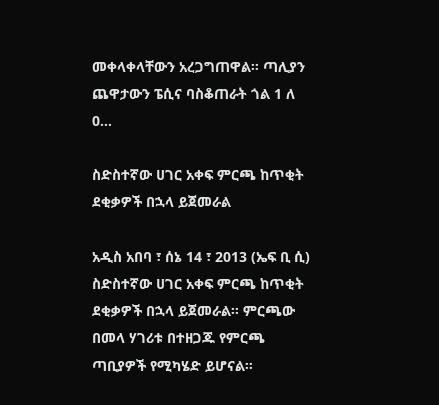መቀላቀላቸውን አረጋግጠዋል፡፡ ጣሊያን ጨዋታውን ፔሲና ባስቆጠራት ጎል 1 ለ 0…

ስድስተኛው ሀገር አቀፍ ምርጫ ከጥቂት ደቂቃዎች በኋላ ይጀመራል

አዲስ አበባ ፣ ሰኔ 14 ፣ 2013 (ኤፍ ቢ ሲ) ስድስተኛው ሀገር አቀፍ ምርጫ ከጥቂት ደቂቃዎች በኋላ ይጀመራል፡፡ ምርጫው በመላ ሃገሪቱ በተዘጋጁ የምርጫ ጣቢያዎች የሚካሄድ ይሆናል፡፡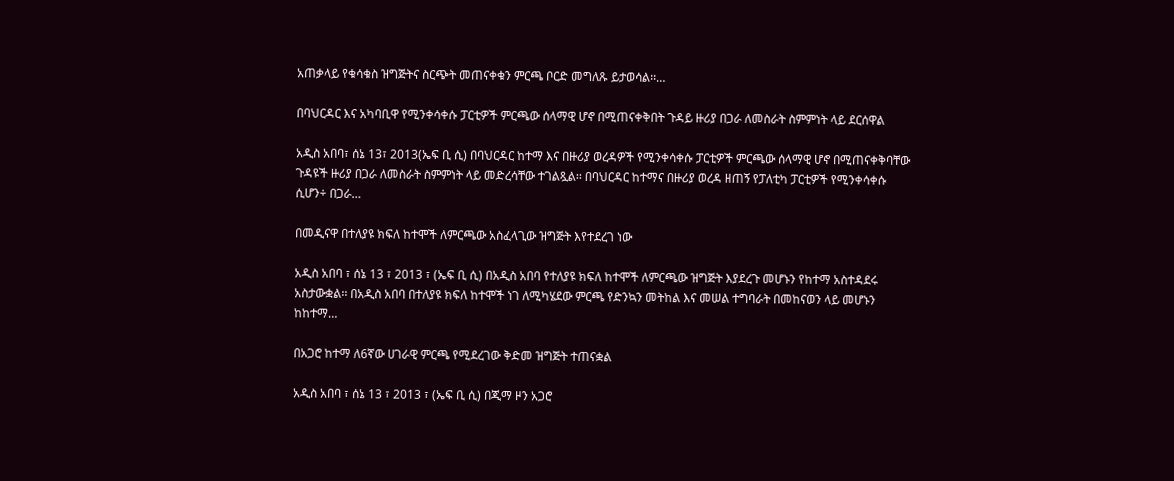አጠቃላይ የቁሳቁስ ዝግጅትና ስርጭት መጠናቀቁን ምርጫ ቦርድ መግለጹ ይታወሳል፡፡…

በባህርዳር እና አካባቢዋ የሚንቀሳቀሱ ፓርቲዎች ምርጫው ሰላማዊ ሆኖ በሚጠናቀቅበት ጉዳይ ዙሪያ በጋራ ለመስራት ስምምነት ላይ ደርሰዋል

አዲስ አበባ፣ ሰኔ 13፣ 2013(ኤፍ ቢ ሲ) በባህርዳር ከተማ እና በዙሪያ ወረዳዎች የሚንቀሳቀሱ ፓርቲዎች ምርጫው ሰላማዊ ሆኖ በሚጠናቀቅባቸው ጉዳዩች ዙሪያ በጋራ ለመስራት ስምምነት ላይ መድረሳቸው ተገልጿል፡፡ በባህርዳር ከተማና በዙሪያ ወረዳ ዘጠኝ የፓለቲካ ፓርቲዎች የሚንቀሳቀሱ ሲሆን÷ በጋራ…

በመዲናዋ በተለያዩ ክፍለ ከተሞች ለምርጫው አስፈላጊው ዝግጅት እየተደረገ ነው

አዲስ አበባ ፣ ሰኔ 13 ፣ 2013 ፣ (ኤፍ ቢ ሲ) በአዲስ አበባ የተለያዩ ክፍለ ከተሞች ለምርጫው ዝግጅት እያደረጉ መሆኑን የከተማ አስተዳደሩ አስታውቋል፡፡ በአዲስ አበባ በተለያዩ ክፍለ ከተሞች ነገ ለሚካሄደው ምርጫ የድንኳን መትከል እና መሠል ተግባራት በመከናወን ላይ መሆኑን ከከተማ…

በአጋሮ ከተማ ለ6ኛው ሀገራዊ ምርጫ የሚደረገው ቅድመ ዝግጅት ተጠናቋል

አዲስ አበባ ፣ ሰኔ 13 ፣ 2013 ፣ (ኤፍ ቢ ሲ) በጂማ ዞን አጋሮ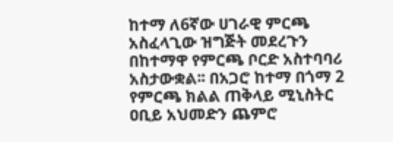ከተማ ለ6ኛው ሀገራዊ ምርጫ አስፈላጊው ዝግጅት መደረጉን በከተማዋ የምርጫ ቦርድ አስተባባሪ አስታውቋል፡፡ በአጋሮ ከተማ በጎማ 2 የምርጫ ክልል ጠቅላይ ሚኒስትር ዐቢይ አህመድን ጨምሮ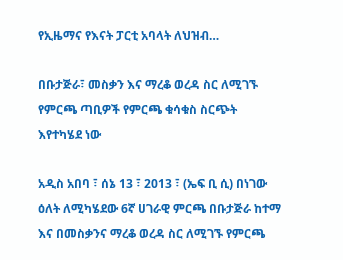የኢዜማና የእናት ፓርቲ አባላት ለህዝብ…

በቡታጅራ፣ መስቃን እና ማረቆ ወረዳ ስር ለሚገኙ የምርጫ ጣቢዎች የምርጫ ቁሳቁስ ስርጭት እየተካሄደ ነው

አዲስ አበባ ፣ ሰኔ 13 ፣ 2013 ፣ (ኤፍ ቢ ሲ) በነገው ዕለት ለሚካሄደው 6ኛ ሀገራዊ ምርጫ በቡታጅራ ከተማ እና በመስቃንና ማረቆ ወረዳ ስር ለሚገኙ የምርጫ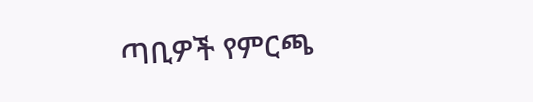ጣቢዎች የምርጫ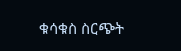ቁሳቁስ ስርጭት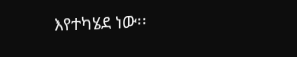እየተካሄደ ነው፡፡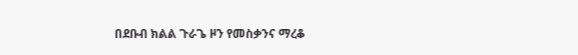በደቡብ ክልል ጉራጌ ዞን የመስቃንና ማረቆ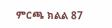ምርጫ ክልል 87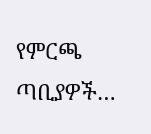የምርጫ ጣቢያዎች…